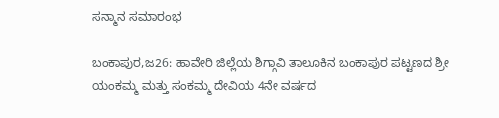ಸನ್ಮಾನ ಸಮಾರಂಭ

ಬಂಕಾಪುರ,ಜ26: ಹಾವೇರಿ ಜಿಲ್ಲೆಯ ಶಿಗ್ಗಾವಿ ತಾಲೂಕಿನ ಬಂಕಾಪುರ ಪಟ್ಟಣದ ಶ್ರೀ ಯಂಕಮ್ಮ ಮತ್ತು ಸಂಕಮ್ಮ ದೇವಿಯ 4ನೇ ವರ್ಷದ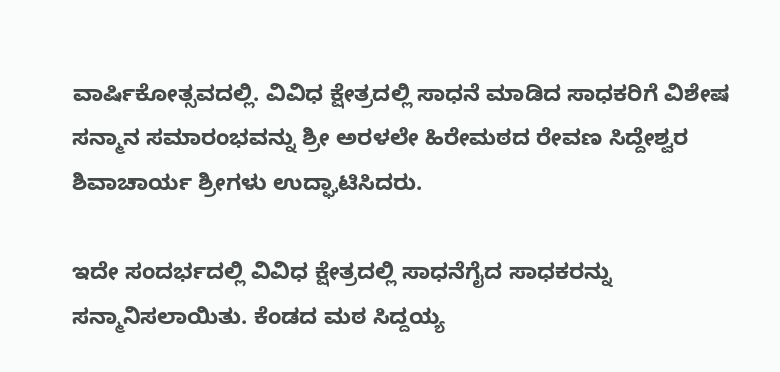ವಾರ್ಷಿಕೋತ್ಸವದಲ್ಲಿ. ವಿವಿಧ ಕ್ಷೇತ್ರದಲ್ಲಿ ಸಾಧನೆ ಮಾಡಿದ ಸಾಧಕರಿಗೆ ವಿಶೇಷ ಸನ್ಮಾನ ಸಮಾರಂಭವನ್ನು ಶ್ರೀ ಅರಳಲೇ ಹಿರೇಮಠದ ರೇವಣ ಸಿದ್ದೇಶ್ವರ ಶಿವಾಚಾರ್ಯ ಶ್ರೀಗಳು ಉದ್ಘಾಟಿಸಿದರು.

ಇದೇ ಸಂದರ್ಭದಲ್ಲಿ ವಿವಿಧ ಕ್ಷೇತ್ರದಲ್ಲಿ ಸಾಧನೆಗೈದ ಸಾಧಕರನ್ನು ಸನ್ಮಾನಿಸಲಾಯಿತು. ಕೆಂಡದ ಮಠ ಸಿದ್ದಯ್ಯ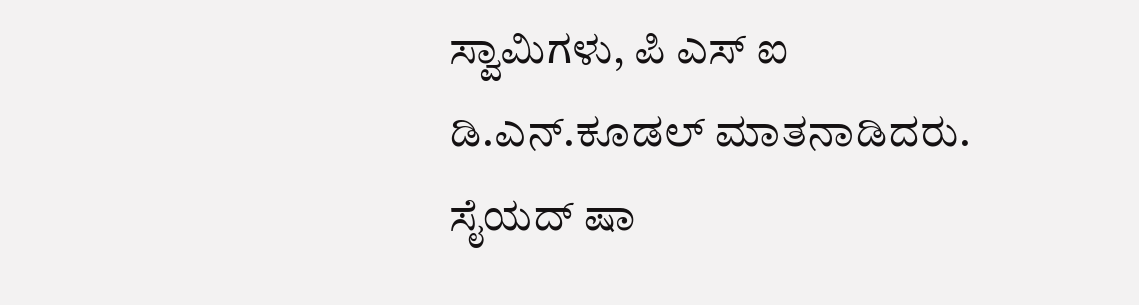ಸ್ವಾಮಿಗಳು, ಪಿ ಎಸ್ ಐ ಡಿ.ಎನ್.ಕೂಡಲ್ ಮಾತನಾಡಿದರು. ಸೈಯದ್ ಷಾ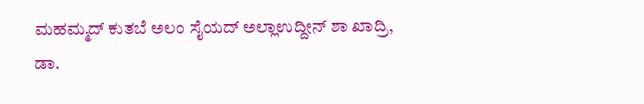ಮಹಮ್ಮದ್ ಕುತಬೆ ಅಲಂ ಸೈಯದ್ ಅಲ್ಲಾಉದ್ದೀನ್ ಶಾ ಖಾದ್ರಿ, ಡಾ.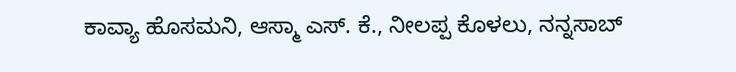ಕಾವ್ಯಾ ಹೊಸಮನಿ, ಆಸ್ಮಾ ಎಸ್. ಕೆ., ನೀಲಪ್ಪ ಕೊಳಲು, ನನ್ನಸಾಬ್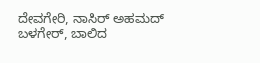ದೇವಗೇರಿ, ನಾಸಿರ್ ಅಹಮದ್ ಬಳಗೇರ್, ಬಾಲಿದ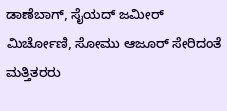ಡಾಣೆಬಾಗ್, ಸೈಯದ್ ಜಮೀರ್ ಮಿರ್ಚೋಣಿ, ಸೋಮು ಆಜೂರ್ ಸೇರಿದಂತೆ ಮತ್ತಿತರರು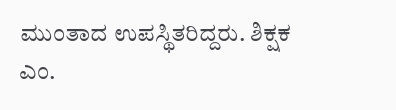ಮುಂತಾದ ಉಪಸ್ಥಿತರಿದ್ದರು. ಶಿಕ್ಷಕ ಎಂ.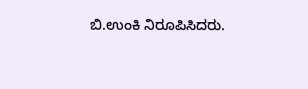ಬಿ.ಉಂಕಿ ನಿರೂಪಿಸಿದರು.